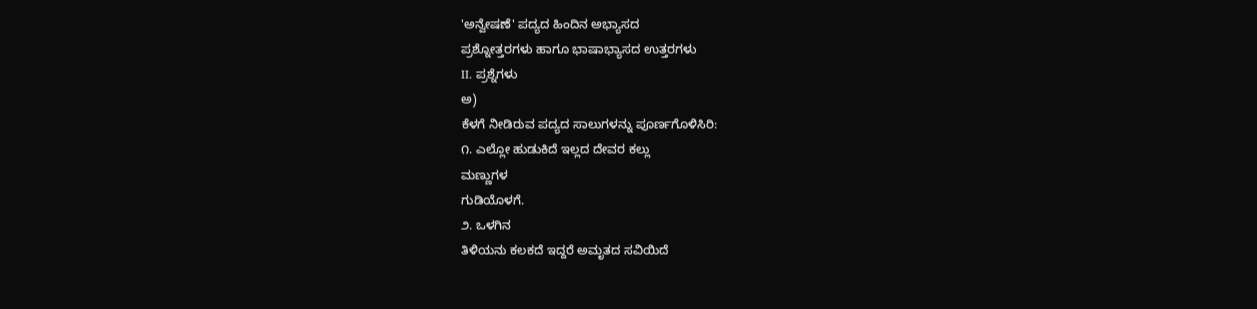'ಅನ್ವೇಷಣೆ' ಪದ್ಯದ ಹಿಂದಿನ ಅಭ್ಯಾಸದ
ಪ್ರಶ್ನೋತ್ತರಗಳು ಹಾಗೂ ಭಾಷಾಭ್ಯಾಸದ ಉತ್ತರಗಳು
II. ಪ್ರಶ್ನೆಗಳು
ಅ)
ಕೆಳಗೆ ನೀಡಿರುವ ಪದ್ಯದ ಸಾಲುಗಳನ್ನು ಪೂರ್ಣಗೊಳಿಸಿರಿ:
೧. ಎಲ್ಲೋ ಹುಡುಕಿದೆ ಇಲ್ಲದ ದೇವರ ಕಲ್ಲು
ಮಣ್ಣುಗಳ
ಗುಡಿಯೊಳಗೆ.
೨. ಒಳಗಿನ
ತಿಳಿಯನು ಕಲಕದೆ ಇದ್ದರೆ ಅಮೃತದ ಸವಿಯಿದೆ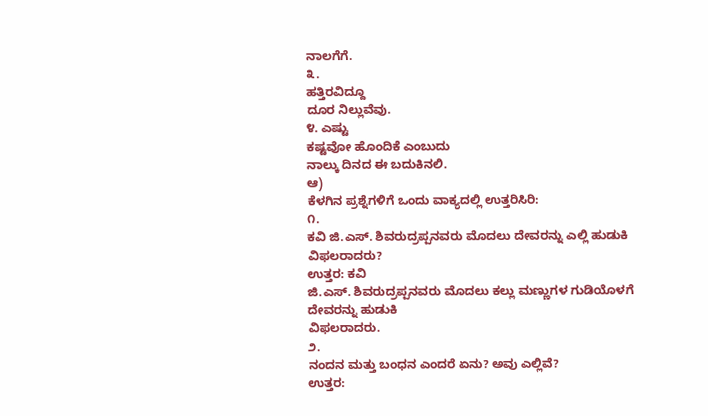ನಾಲಗೆಗೆ.
೩.
ಹತ್ತಿರವಿದ್ದೂ
ದೂರ ನಿಲ್ಲುವೆವು.
೪. ಎಷ್ಟು
ಕಷ್ಟವೋ ಹೊಂದಿಕೆ ಎಂಬುದು
ನಾಲ್ಕು ದಿನದ ಈ ಬದುಕಿನಲಿ.
ಆ)
ಕೆಳಗಿನ ಪ್ರಶ್ನೆಗಳಿಗೆ ಒಂದು ವಾಕ್ಯದಲ್ಲಿ ಉತ್ತರಿಸಿರಿ:
೧.
ಕವಿ ಜಿ.ಎಸ್. ಶಿವರುದ್ರಪ್ಪನವರು ಮೊದಲು ದೇವರನ್ನು ಎಲ್ಲಿ ಹುಡುಕಿ ವಿಫಲರಾದರು?
ಉತ್ತರ: ಕವಿ
ಜಿ.ಎಸ್. ಶಿವರುದ್ರಪ್ಪನವರು ಮೊದಲು ಕಲ್ಲು ಮಣ್ಣುಗಳ ಗುಡಿಯೊಳಗೆ ದೇವರನ್ನು ಹುಡುಕಿ
ವಿಫಲರಾದರು.
೨.
ನಂದನ ಮತ್ತು ಬಂಧನ ಎಂದರೆ ಏನು? ಅವು ಎಲ್ಲಿವೆ?
ಉತ್ತರ: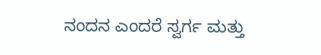ನಂದನ ಎಂದರೆ ಸ್ವರ್ಗ ಮತ್ತು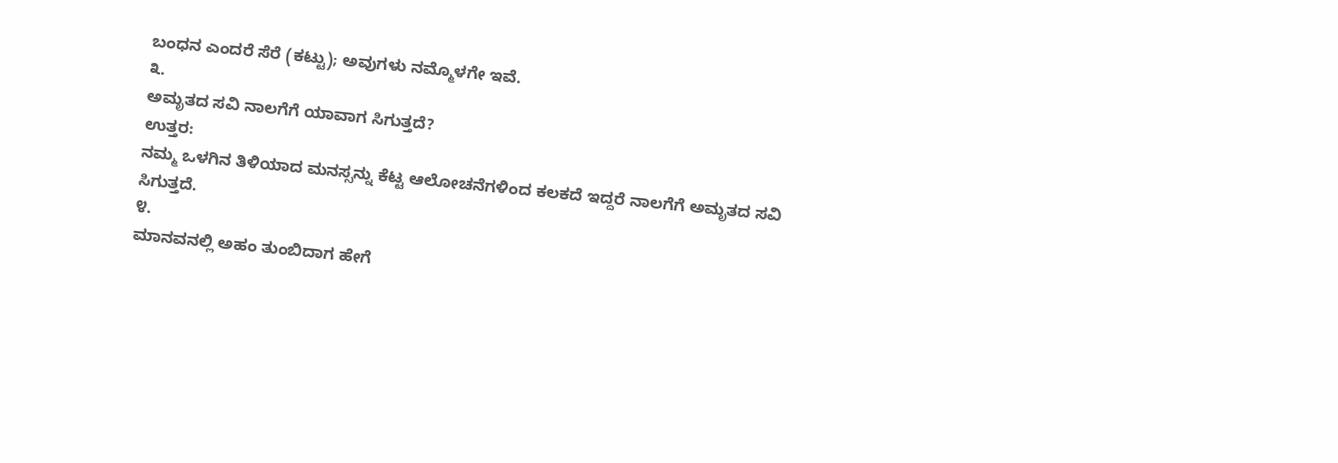ಬಂಧನ ಎಂದರೆ ಸೆರೆ (ಕಟ್ಟು); ಅವುಗಳು ನಮ್ಮೊಳಗೇ ಇವೆ.
೩.
ಅಮೃತದ ಸವಿ ನಾಲಗೆಗೆ ಯಾವಾಗ ಸಿಗುತ್ತದೆ?
ಉತ್ತರ:
ನಮ್ಮ ಒಳಗಿನ ತಿಳಿಯಾದ ಮನಸ್ಸನ್ನು ಕೆಟ್ಟ ಆಲೋಚನೆಗಳಿಂದ ಕಲಕದೆ ಇದ್ದರೆ ನಾಲಗೆಗೆ ಅಮೃತದ ಸವಿ
ಸಿಗುತ್ತದೆ.
೪.
ಮಾನವನಲ್ಲಿ ಅಹಂ ತುಂಬಿದಾಗ ಹೇಗೆ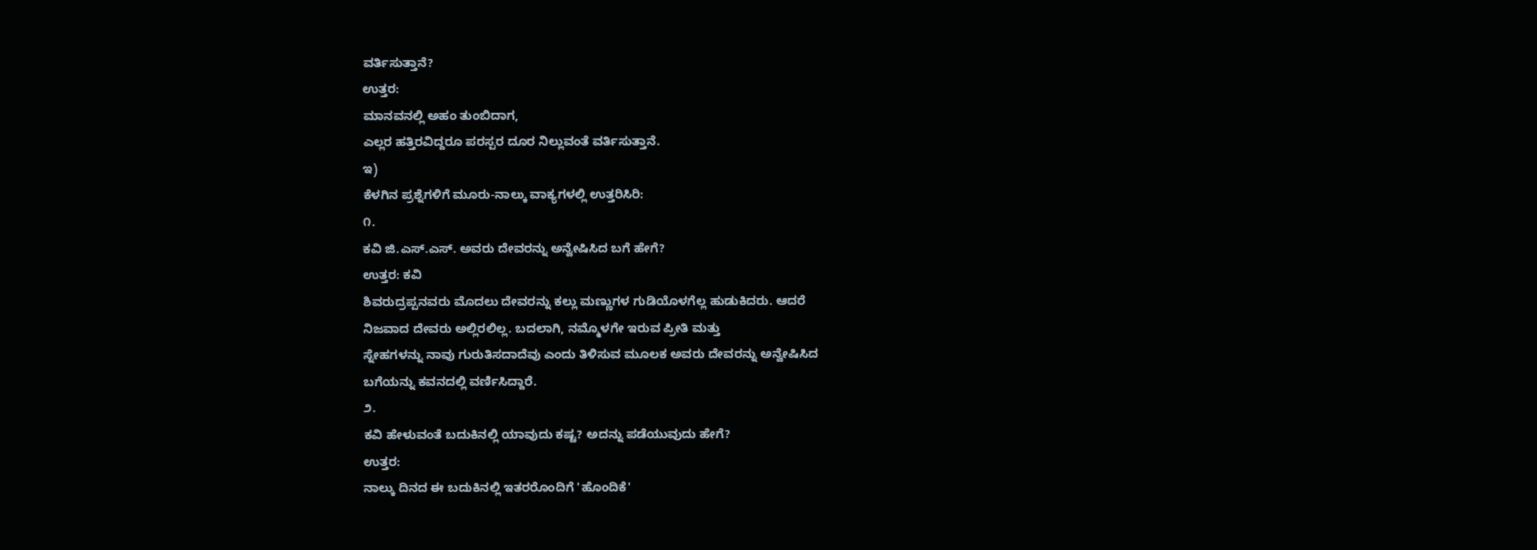ವರ್ತಿಸುತ್ತಾನೆ?
ಉತ್ತರ:
ಮಾನವನಲ್ಲಿ ಅಹಂ ತುಂಬಿದಾಗ,
ಎಲ್ಲರ ಹತ್ತಿರವಿದ್ದರೂ ಪರಸ್ಪರ ದೂರ ನಿಲ್ಲುವಂತೆ ವರ್ತಿಸುತ್ತಾನೆ.
ಇ)
ಕೆಳಗಿನ ಪ್ರಶ್ನೆಗಳಿಗೆ ಮೂರು-ನಾಲ್ಕು ವಾಕ್ಯಗಳಲ್ಲಿ ಉತ್ತರಿಸಿರಿ:
೧.
ಕವಿ ಜಿ.ಎಸ್.ಎಸ್. ಅವರು ದೇವರನ್ನು ಅನ್ವೇಷಿಸಿದ ಬಗೆ ಹೇಗೆ?
ಉತ್ತರ: ಕವಿ
ಶಿವರುದ್ರಪ್ಪನವರು ಮೊದಲು ದೇವರನ್ನು ಕಲ್ಲು ಮಣ್ಣುಗಳ ಗುಡಿಯೊಳಗೆಲ್ಲ ಹುಡುಕಿದರು. ಆದರೆ
ನಿಜವಾದ ದೇವರು ಅಲ್ಲಿರಲಿಲ್ಲ. ಬದಲಾಗಿ, ನಮ್ಮೊಳಗೇ ಇರುವ ಪ್ರೀತಿ ಮತ್ತು
ಸ್ನೇಹಗಳನ್ನು ನಾವು ಗುರುತಿಸದಾದೆವು ಎಂದು ತಿಳಿಸುವ ಮೂಲಕ ಅವರು ದೇವರನ್ನು ಅನ್ವೇಷಿಸಿದ
ಬಗೆಯನ್ನು ಕವನದಲ್ಲಿ ವರ್ಣಿಸಿದ್ದಾರೆ.
೨.
ಕವಿ ಹೇಳುವಂತೆ ಬದುಕಿನಲ್ಲಿ ಯಾವುದು ಕಷ್ಟ? ಅದನ್ನು ಪಡೆಯುವುದು ಹೇಗೆ?
ಉತ್ತರ:
ನಾಲ್ಕು ದಿನದ ಈ ಬದುಕಿನಲ್ಲಿ ಇತರರೊಂದಿಗೆ 'ಹೊಂದಿಕೆ'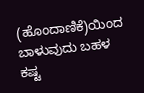(ಹೊಂದಾಣಿಕೆ)ಯಿಂದ
ಬಾಳುವುದು ಬಹಳ ಕಷ್ಟ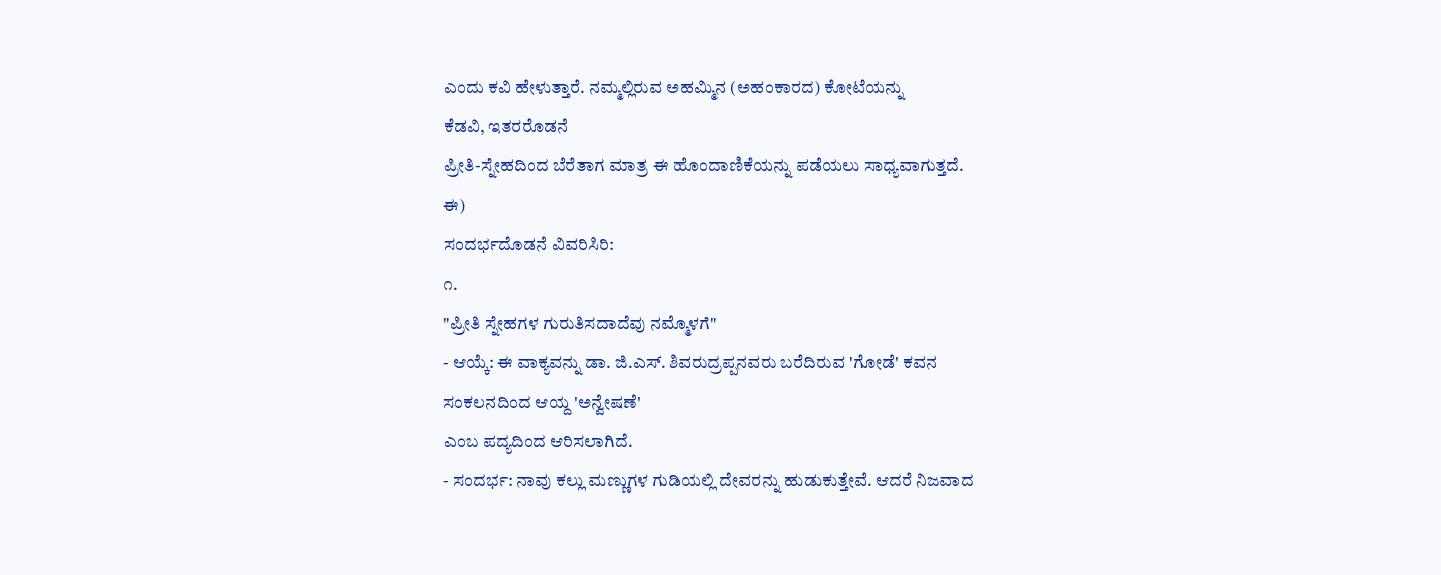ಎಂದು ಕವಿ ಹೇಳುತ್ತಾರೆ. ನಮ್ಮಲ್ಲಿರುವ ಅಹಮ್ಮಿನ (ಅಹಂಕಾರದ) ಕೋಟೆಯನ್ನು
ಕೆಡವಿ, ಇತರರೊಡನೆ
ಪ್ರೀತಿ-ಸ್ನೇಹದಿಂದ ಬೆರೆತಾಗ ಮಾತ್ರ ಈ ಹೊಂದಾಣಿಕೆಯನ್ನು ಪಡೆಯಲು ಸಾಧ್ಯವಾಗುತ್ತದೆ.
ಈ)
ಸಂದರ್ಭದೊಡನೆ ವಿವರಿಸಿರಿ:
೧.
"ಪ್ರೀತಿ ಸ್ನೇಹಗಳ ಗುರುತಿಸದಾದೆವು ನಮ್ಮೊಳಗೆ"
- ಆಯ್ಕೆ: ಈ ವಾಕ್ಯವನ್ನು ಡಾ. ಜಿ.ಎಸ್. ಶಿವರುದ್ರಪ್ಪನವರು ಬರೆದಿರುವ 'ಗೋಡೆ' ಕವನ
ಸಂಕಲನದಿಂದ ಆಯ್ದ 'ಅನ್ವೇಷಣೆ'
ಎಂಬ ಪದ್ಯದಿಂದ ಆರಿಸಲಾಗಿದೆ.
- ಸಂದರ್ಭ: ನಾವು ಕಲ್ಲು ಮಣ್ಣುಗಳ ಗುಡಿಯಲ್ಲಿ ದೇವರನ್ನು ಹುಡುಕುತ್ತೇವೆ. ಆದರೆ ನಿಜವಾದ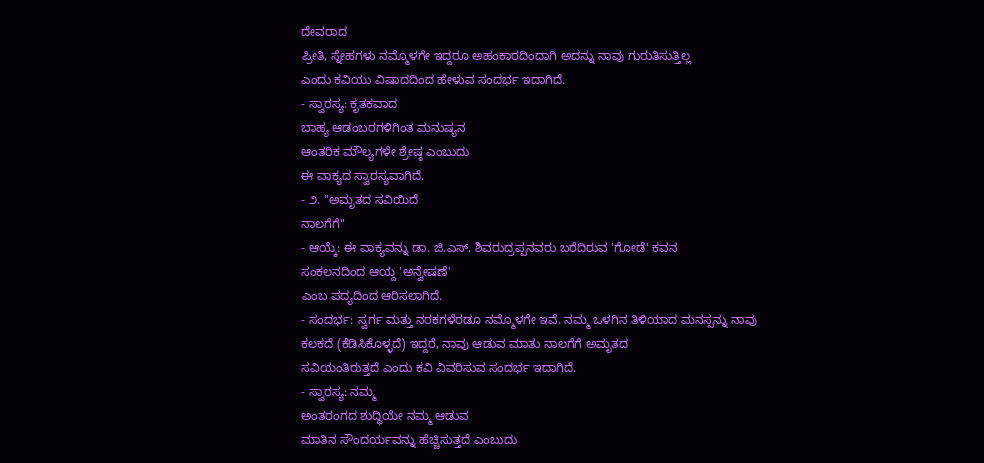ದೇವರಾದ
ಪ್ರೀತಿ, ಸ್ನೇಹಗಳು ನಮ್ಮೊಳಗೇ ಇದ್ದರೂ ಅಹಂಕಾರದಿಂದಾಗಿ ಅದನ್ನು ನಾವು ಗುರುತಿಸುತ್ತಿಲ್ಲ
ಎಂದು ಕವಿಯು ವಿಷಾದದಿಂದ ಹೇಳುವ ಸಂದರ್ಭ ಇದಾಗಿದೆ.
- ಸ್ವಾರಸ್ಯ: ಕೃತಕವಾದ
ಬಾಹ್ಯ ಆಡಂಬರಗಳಿಗಿಂತ ಮನುಷ್ಯನ
ಆಂತರಿಕ ಮೌಲ್ಯಗಳೇ ಶ್ರೇಷ್ಠ ಎಂಬುದು
ಈ ವಾಕ್ಯದ ಸ್ವಾರಸ್ಯವಾಗಿದೆ.
- ೨. "ಅಮೃತದ ಸವಿಯಿದೆ
ನಾಲಗೆಗೆ"
- ಆಯ್ಕೆ: ಈ ವಾಕ್ಯವನ್ನು ಡಾ. ಜಿ.ಎಸ್. ಶಿವರುದ್ರಪ್ಪನವರು ಬರೆದಿರುವ 'ಗೋಡೆ' ಕವನ
ಸಂಕಲನದಿಂದ ಆಯ್ದ 'ಅನ್ವೇಷಣೆ'
ಎಂಬ ಪದ್ಯದಿಂದ ಆರಿಸಲಾಗಿದೆ.
- ಸಂದರ್ಭ: ಸ್ವರ್ಗ ಮತ್ತು ನರಕಗಳೆರಡೂ ನಮ್ಮೊಳಗೇ ಇವೆ. ನಮ್ಮ ಒಳಗಿನ ತಿಳಿಯಾದ ಮನಸ್ಸನ್ನು ನಾವು
ಕಲಕದೆ (ಕೆಡಿಸಿಕೊಳ್ಳದೆ) ಇದ್ದರೆ, ನಾವು ಆಡುವ ಮಾತು ನಾಲಗೆಗೆ ಅಮೃತದ
ಸವಿಯಂತಿರುತ್ತದೆ ಎಂದು ಕವಿ ವಿವರಿಸುವ ಸಂದರ್ಭ ಇದಾಗಿದೆ.
- ಸ್ವಾರಸ್ಯ: ನಮ್ಮ
ಅಂತರಂಗದ ಶುದ್ಧಿಯೇ ನಮ್ಮ ಆಡುವ
ಮಾತಿನ ಸೌಂದರ್ಯವನ್ನು ಹೆಚ್ಚಿಸುತ್ತದೆ ಎಂಬುದು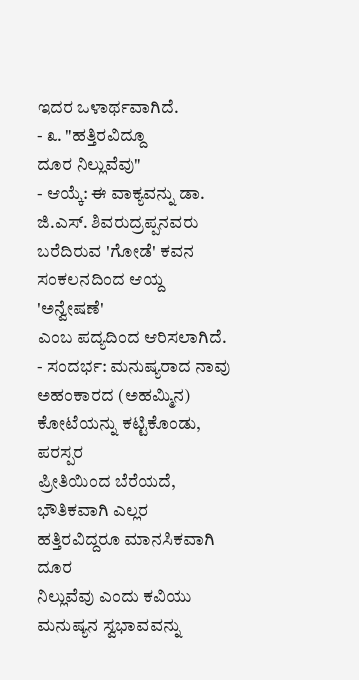ಇದರ ಒಳಾರ್ಥವಾಗಿದೆ.
- ೩. "ಹತ್ತಿರವಿದ್ದೂ
ದೂರ ನಿಲ್ಲುವೆವು"
- ಆಯ್ಕೆ: ಈ ವಾಕ್ಯವನ್ನು ಡಾ. ಜಿ.ಎಸ್. ಶಿವರುದ್ರಪ್ಪನವರು ಬರೆದಿರುವ 'ಗೋಡೆ' ಕವನ
ಸಂಕಲನದಿಂದ ಆಯ್ದ 'ಅನ್ವೇಷಣೆ'
ಎಂಬ ಪದ್ಯದಿಂದ ಆರಿಸಲಾಗಿದೆ.
- ಸಂದರ್ಭ: ಮನುಷ್ಯರಾದ ನಾವು ಅಹಂಕಾರದ (ಅಹಮ್ಮಿನ) ಕೋಟೆಯನ್ನು ಕಟ್ಟಿಕೊಂಡು, ಪರಸ್ಪರ
ಪ್ರೀತಿಯಿಂದ ಬೆರೆಯದೆ,
ಭೌತಿಕವಾಗಿ ಎಲ್ಲರ ಹತ್ತಿರವಿದ್ದರೂ ಮಾನಸಿಕವಾಗಿ ದೂರ
ನಿಲ್ಲುವೆವು ಎಂದು ಕವಿಯು ಮನುಷ್ಯನ ಸ್ವಭಾವವನ್ನು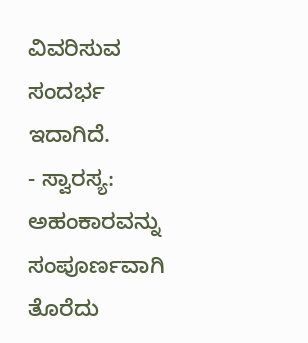ವಿವರಿಸುವ ಸಂದರ್ಭ ಇದಾಗಿದೆ.
- ಸ್ವಾರಸ್ಯ: ಅಹಂಕಾರವನ್ನು ಸಂಪೂರ್ಣವಾಗಿ ತೊರೆದು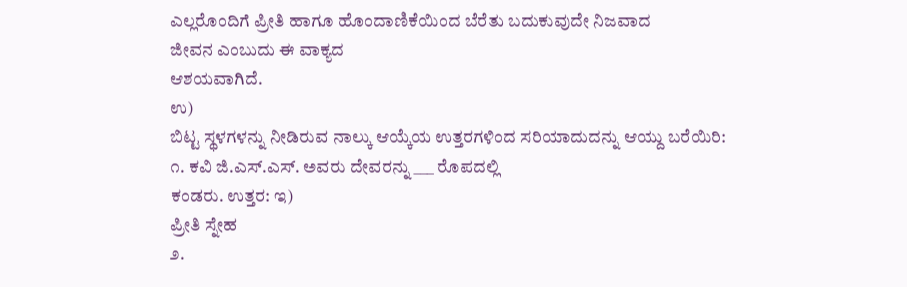ಎಲ್ಲರೊಂದಿಗೆ ಪ್ರೀತಿ ಹಾಗೂ ಹೊಂದಾಣಿಕೆಯಿಂದ ಬೆರೆತು ಬದುಕುವುದೇ ನಿಜವಾದ
ಜೀವನ ಎಂಬುದು ಈ ವಾಕ್ಯದ
ಆಶಯವಾಗಿದೆ.
ಉ)
ಬಿಟ್ಟ ಸ್ಥಳಗಳನ್ನು ನೀಡಿರುವ ನಾಲ್ಕು ಆಯ್ಕೆಯ ಉತ್ತರಗಳಿಂದ ಸರಿಯಾದುದನ್ನು ಆಯ್ದು ಬರೆಯಿರಿ:
೧. ಕವಿ ಜಿ.ಎಸ್.ಎಸ್. ಅವರು ದೇವರನ್ನು ___ ರೊಪದಲ್ಲಿ
ಕಂಡರು. ಉತ್ತರ: ಇ)
ಪ್ರೀತಿ ಸ್ನೇಹ
೨.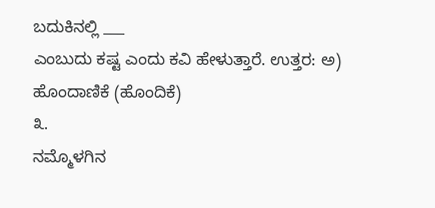ಬದುಕಿನಲ್ಲಿ ___
ಎಂಬುದು ಕಷ್ಟ ಎಂದು ಕವಿ ಹೇಳುತ್ತಾರೆ. ಉತ್ತರ: ಅ)
ಹೊಂದಾಣಿಕೆ (ಹೊಂದಿಕೆ)
೩.
ನಮ್ಮೊಳಗಿನ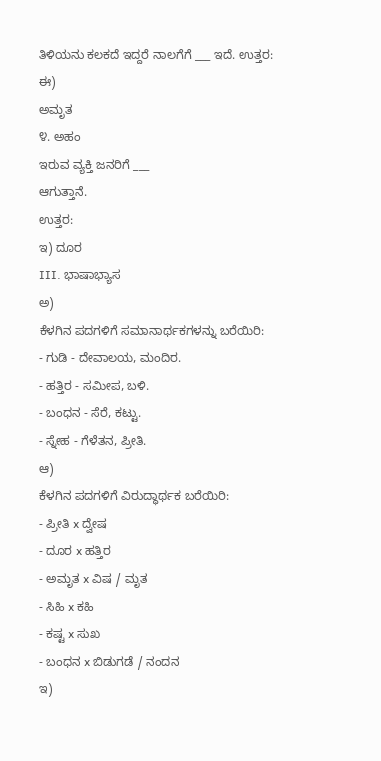ತಿಳಿಯನು ಕಲಕದೆ ಇದ್ದರೆ ನಾಲಗೆಗೆ ___ ಇದೆ. ಉತ್ತರ: ಈ)
ಅಮೃತ
೪. ಅಹಂ
ಇರುವ ವ್ಯಕ್ತಿ ಜನರಿಗೆ ___
ಆಗುತ್ತಾನೆ.
ಉತ್ತರ:
ಇ) ದೂರ
III. ಭಾಷಾಭ್ಯಾಸ
ಅ)
ಕೆಳಗಿನ ಪದಗಳಿಗೆ ಸಮಾನಾರ್ಥಕಗಳನ್ನು ಬರೆಯಿರಿ:
- ಗುಡಿ - ದೇವಾಲಯ, ಮಂದಿರ.
- ಹತ್ತಿರ - ಸಮೀಪ, ಬಳಿ.
- ಬಂಧನ - ಸೆರೆ, ಕಟ್ಟು.
- ಸ್ನೇಹ - ಗೆಳೆತನ, ಪ್ರೀತಿ.
ಆ)
ಕೆಳಗಿನ ಪದಗಳಿಗೆ ವಿರುದ್ಧಾರ್ಥಕ ಬರೆಯಿರಿ:
- ಪ್ರೀತಿ x ದ್ವೇಷ
- ದೂರ x ಹತ್ತಿರ
- ಅಮೃತ x ವಿಷ / ಮೃತ
- ಸಿಹಿ x ಕಹಿ
- ಕಷ್ಟ x ಸುಖ
- ಬಂಧನ x ಬಿಡುಗಡೆ / ನಂದನ
ಇ)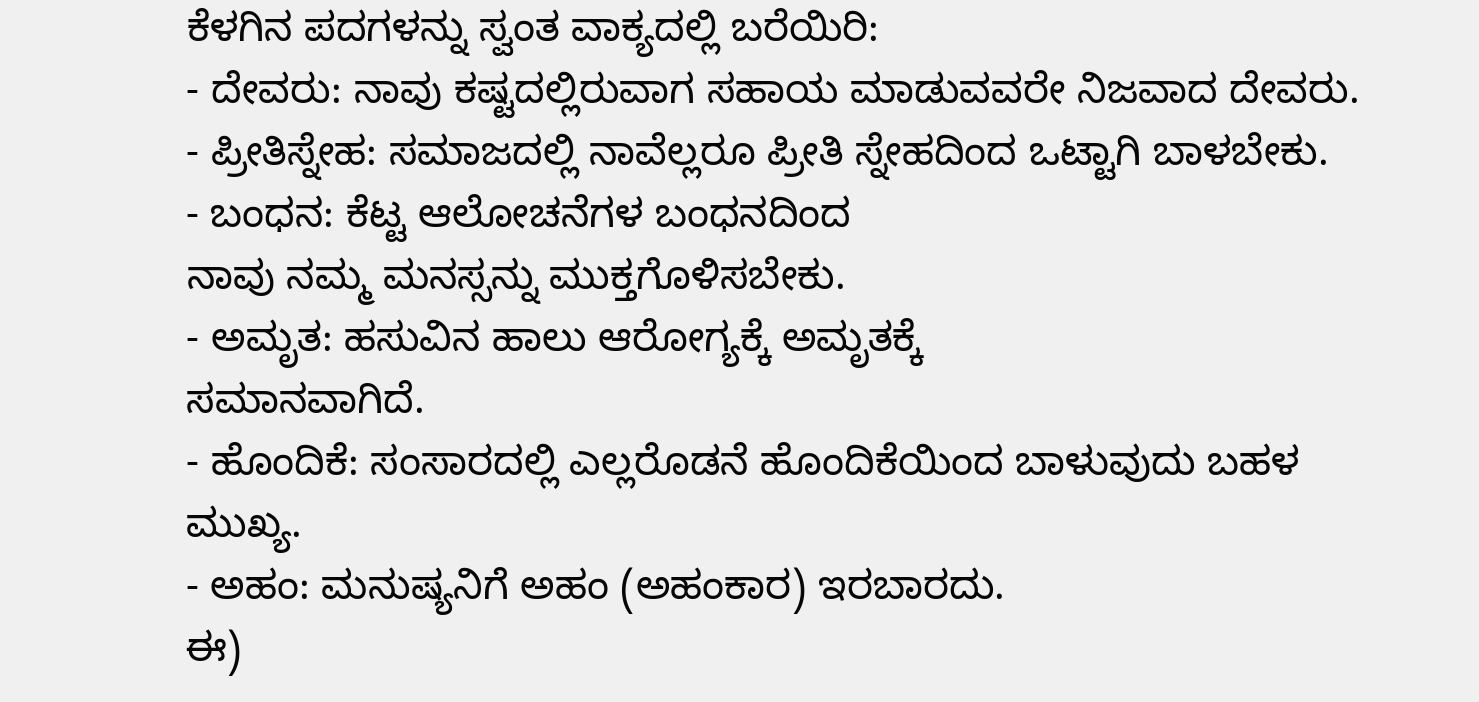ಕೆಳಗಿನ ಪದಗಳನ್ನು ಸ್ವಂತ ವಾಕ್ಯದಲ್ಲಿ ಬರೆಯಿರಿ:
- ದೇವರು: ನಾವು ಕಷ್ಟದಲ್ಲಿರುವಾಗ ಸಹಾಯ ಮಾಡುವವರೇ ನಿಜವಾದ ದೇವರು.
- ಪ್ರೀತಿಸ್ನೇಹ: ಸಮಾಜದಲ್ಲಿ ನಾವೆಲ್ಲರೂ ಪ್ರೀತಿ ಸ್ನೇಹದಿಂದ ಒಟ್ಟಾಗಿ ಬಾಳಬೇಕು.
- ಬಂಧನ: ಕೆಟ್ಟ ಆಲೋಚನೆಗಳ ಬಂಧನದಿಂದ
ನಾವು ನಮ್ಮ ಮನಸ್ಸನ್ನು ಮುಕ್ತಗೊಳಿಸಬೇಕು.
- ಅಮೃತ: ಹಸುವಿನ ಹಾಲು ಆರೋಗ್ಯಕ್ಕೆ ಅಮೃತಕ್ಕೆ
ಸಮಾನವಾಗಿದೆ.
- ಹೊಂದಿಕೆ: ಸಂಸಾರದಲ್ಲಿ ಎಲ್ಲರೊಡನೆ ಹೊಂದಿಕೆಯಿಂದ ಬಾಳುವುದು ಬಹಳ ಮುಖ್ಯ.
- ಅಹಂ: ಮನುಷ್ಯನಿಗೆ ಅಹಂ (ಅಹಂಕಾರ) ಇರಬಾರದು.
ಈ)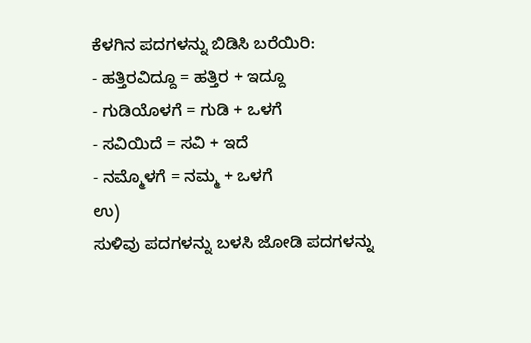ಕೆಳಗಿನ ಪದಗಳನ್ನು ಬಿಡಿಸಿ ಬರೆಯಿರಿ:
- ಹತ್ತಿರವಿದ್ದೂ = ಹತ್ತಿರ + ಇದ್ದೂ
- ಗುಡಿಯೊಳಗೆ = ಗುಡಿ + ಒಳಗೆ
- ಸವಿಯಿದೆ = ಸವಿ + ಇದೆ
- ನಮ್ಮೊಳಗೆ = ನಮ್ಮ + ಒಳಗೆ
ಉ)
ಸುಳಿವು ಪದಗಳನ್ನು ಬಳಸಿ ಜೋಡಿ ಪದಗಳನ್ನು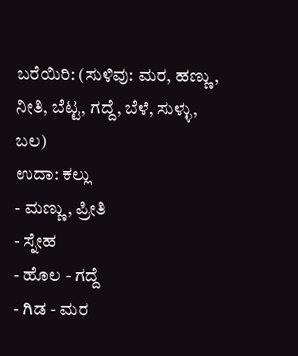ಬರೆಯಿರಿ: (ಸುಳಿವು: ಮರ, ಹಣ್ಣು, ನೀತಿ, ಬೆಟ್ಟ, ಗದ್ದೆ, ಬೆಳೆ, ಸುಳ್ಳು, ಬಲ)
ಉದಾ: ಕಲ್ಲು
- ಮಣ್ಣು, ಪ್ರೀತಿ
- ಸ್ನೇಹ
- ಹೊಲ - ಗದ್ದೆ
- ಗಿಡ - ಮರ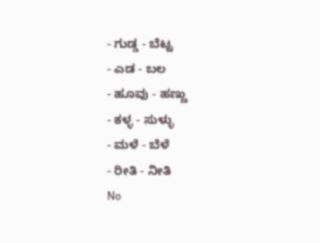- ಗುಡ್ಡ - ಬೆಟ್ಟ
- ಎಡ - ಬಲ
- ಹೂವು - ಹಣ್ಣು
- ಕಳ್ಳ - ಸುಳ್ಳು
- ಮಳೆ - ಬೆಳೆ
- ರೀತಿ - ನೀತಿ
No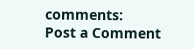comments:
Post a Comment